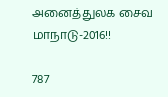அனைத்துலக சைவ மாநாடு-2016!!

787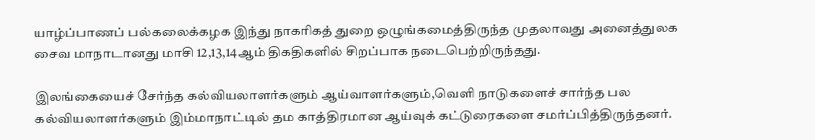யாழ்ப்பாணப் பல்கலைக்கழக இந்து நாகரிகத் துறை ஒழுங்கமைத்திருந்த முதலாவது அனைத்துலக சைவ மாநாடானது மாசி 12,13,14ஆம் திகதிகளில் சிறப்பாக நடைபெற்றிருந்தது.

இலங்கையைச் சேர்ந்த கல்வியலாளர்களும் ஆய்வாளர்களும்,வெளி நாடுகளைச் சார்ந்த பல கல்வியலாளர்களும் இம்மாநாட்டில் தம காத்திரமான ஆய்வுக் கட்டுரைகளை சமர்ப்பித்திருந்தனர்.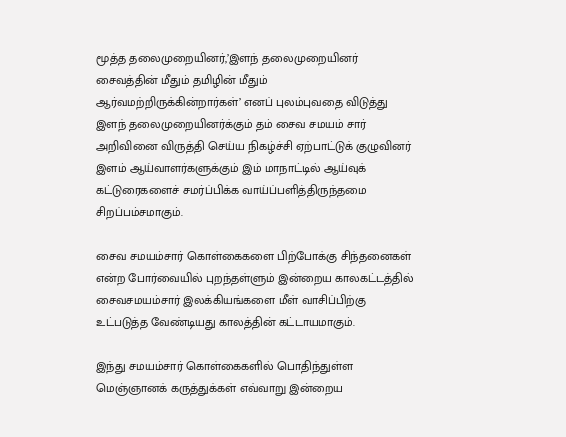மூத்த தலைமுறையினர்,’இளந் தலைமுறையினர் சைவத்தின் மீதும் தமிழின் மீதும் ஆர்வமற்றிருக்கின்றார்கள்’ எனப் புலம்புவதை விடுத்து இளந் தலைமுறையினர்க்கும் தம் சைவ சமயம் சார் அறிவினை விருத்தி செய்ய நிகழ்ச்சி ஏற்பாட்டுக் குழுவினர் இளம் ஆய்வாளர்களுக்கும் இம் மாநாட்டில் ஆய்வுக் கட்டுரைகளைச் சமர்ப்பிக்க வாய்ப்பளித்திருந்தமை சிறப்பம்சமாகும்.

சைவ சமயம்சார் கொள்கைகளை பிற்போக்கு சிந்தனைகள் என்ற போர்வையில் புறந்தள்ளும் இன்றைய காலகட்டத்தில் சைவசமயம்சார் இலக்கியங்களை மீள் வாசிப்பிற்கு உட்படுத்த வேண்டியது காலத்தின் கட்டாயமாகும்.

இந்து சமயம்சார் கொள்கைகளில் பொதிந்துள்ள மெஞ்ஞானக் கருத்துக்கள் எவ்வாறு இன்றைய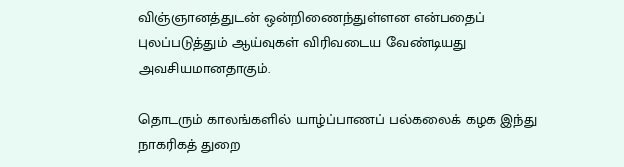விஞ்ஞானத்துடன் ஒன்றிணைந்துள்ளன என்பதைப் புலப்படுத்தும் ஆய்வுகள் விரிவடைய வேண்டியது அவசியமானதாகும்.

தொடரும் காலங்களில் யாழ்ப்பாணப் பல்கலைக் கழக இந்து நாகரிகத் துறை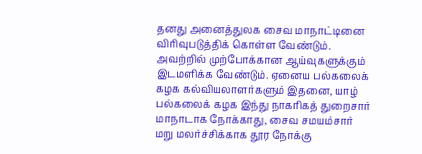தனது அனைத்துலக சைவ மாநாட்டினை விரிவுபடுத்திக் கொள்ள வேண்டும். அவற்றில் முற்போக்கான ஆய்வுகளுக்கும் இடமளிக்க வேண்டும். ஏனைய பல்கலைக் கழக கல்வியலாளர்களும் இதனை, யாழ் பல்கலைக் கழக இந்து நாகரிகத் துறைசார் மாநாடாக நோக்காது, சைவ சமயம்சார் மறு மலர்ச்சிக்காக தூர நோக்கு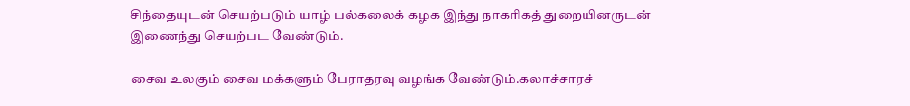சிந்தையுடன் செயற்படும் யாழ் பல்கலைக் கழக இந்து நாகரிகத் துறையினருடன் இணைந்து செயற்பட வேண்டும்.

சைவ உலகும் சைவ மக்களும் பேராதரவு வழங்க வேண்டும்.கலாச்சாரச்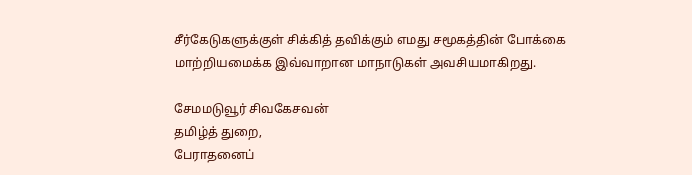சீர்கேடுகளுக்குள் சிக்கித் தவிக்கும் எமது சமூகத்தின் போக்கை மாற்றியமைக்க இவ்வாறான மாநாடுகள் அவசியமாகிறது.

சேமமடுவூர் சிவகேசவன்
தமிழ்த் துறை,
பேராதனைப்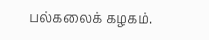பல்கலைக் கழகம்.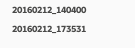20160212_140400 20160212_173531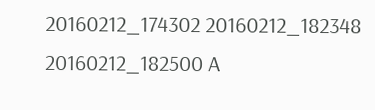20160212_174302 20160212_182348 20160212_182500 A